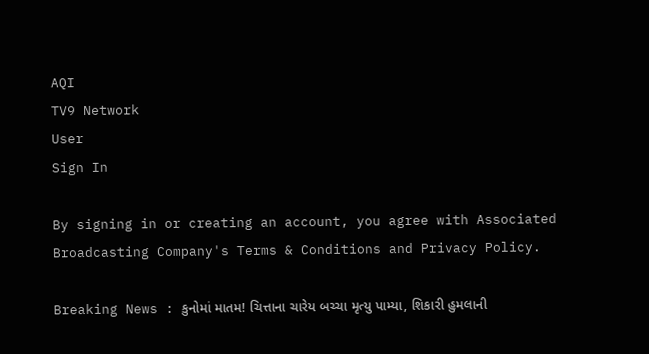AQI
TV9 Network
User
Sign In

By signing in or creating an account, you agree with Associated Broadcasting Company's Terms & Conditions and Privacy Policy.

Breaking News : કુનોમાં માતમ! ચિત્તાના ચારેય બચ્ચા મૃત્યુ પામ્યા, શિકારી હુમલાની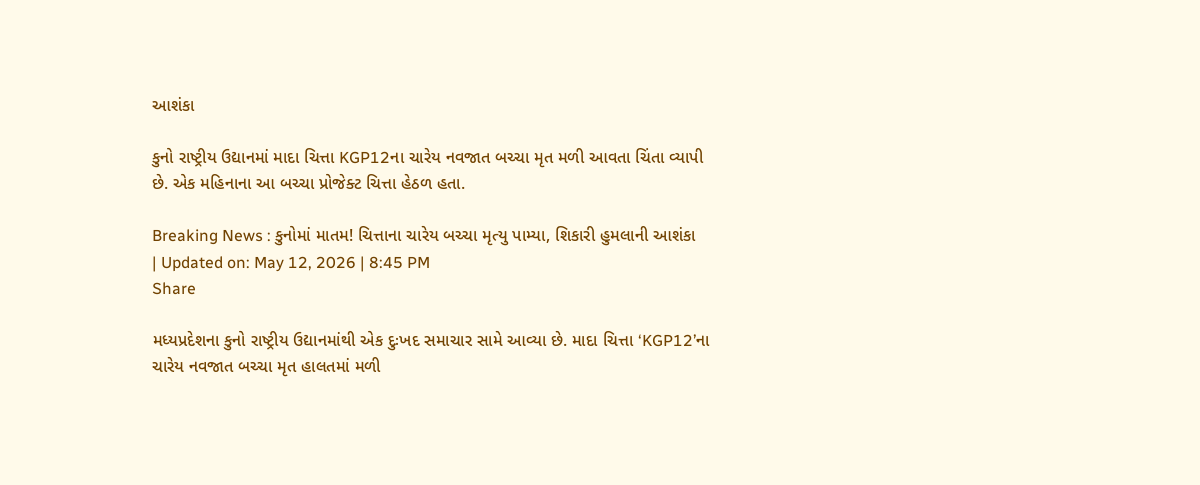આશંકા

કુનો રાષ્ટ્રીય ઉદ્યાનમાં માદા ચિત્તા KGP12ના ચારેય નવજાત બચ્ચા મૃત મળી આવતા ચિંતા વ્યાપી છે. એક મહિનાના આ બચ્ચા પ્રોજેક્ટ ચિત્તા હેઠળ હતા.

Breaking News : કુનોમાં માતમ! ચિત્તાના ચારેય બચ્ચા મૃત્યુ પામ્યા, શિકારી હુમલાની આશંકા
| Updated on: May 12, 2026 | 8:45 PM
Share

મધ્યપ્રદેશના કુનો રાષ્ટ્રીય ઉદ્યાનમાંથી એક દુઃખદ સમાચાર સામે આવ્યા છે. માદા ચિત્તા ‘KGP12’ના ચારેય નવજાત બચ્ચા મૃત હાલતમાં મળી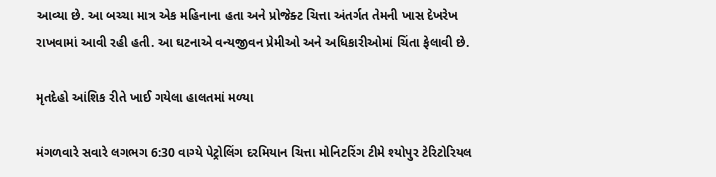આવ્યા છે. આ બચ્ચા માત્ર એક મહિનાના હતા અને પ્રોજેક્ટ ચિત્તા અંતર્ગત તેમની ખાસ દેખરેખ રાખવામાં આવી રહી હતી. આ ઘટનાએ વન્યજીવન પ્રેમીઓ અને અધિકારીઓમાં ચિંતા ફેલાવી છે.

મૃતદેહો આંશિક રીતે ખાઈ ગયેલા હાલતમાં મળ્યા

મંગળવારે સવારે લગભગ 6:30 વાગ્યે પેટ્રોલિંગ દરમિયાન ચિત્તા મોનિટરિંગ ટીમે શ્યોપુર ટેરિટોરિયલ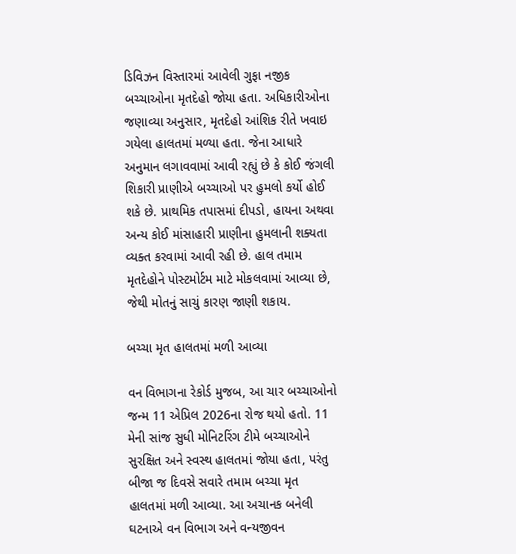ડિવિઝન વિસ્તારમાં આવેલી ગુફા નજીક બચ્ચાઓના મૃતદેહો જોયા હતા. અધિકારીઓના જણાવ્યા અનુસાર, મૃતદેહો આંશિક રીતે ખવાઇ ગયેલા હાલતમાં મળ્યા હતા. જેના આધારે અનુમાન લગાવવામાં આવી રહ્યું છે કે કોઈ જંગલી શિકારી પ્રાણીએ બચ્ચાઓ પર હુમલો કર્યો હોઈ શકે છે. પ્રાથમિક તપાસમાં દીપડો, હાયના અથવા અન્ય કોઈ માંસાહારી પ્રાણીના હુમલાની શક્યતા વ્યક્ત કરવામાં આવી રહી છે. હાલ તમામ મૃતદેહોને પોસ્ટમોર્ટમ માટે મોકલવામાં આવ્યા છે, જેથી મોતનું સાચું કારણ જાણી શકાય.

બચ્ચા મૃત હાલતમાં મળી આવ્યા

વન વિભાગના રેકોર્ડ મુજબ, આ ચાર બચ્ચાઓનો જન્મ 11 એપ્રિલ 2026ના રોજ થયો હતો. 11 મેની સાંજ સુધી મોનિટરિંગ ટીમે બચ્ચાઓને સુરક્ષિત અને સ્વસ્થ હાલતમાં જોયા હતા, પરંતુ બીજા જ દિવસે સવારે તમામ બચ્ચા મૃત હાલતમાં મળી આવ્યા. આ અચાનક બનેલી ઘટનાએ વન વિભાગ અને વન્યજીવન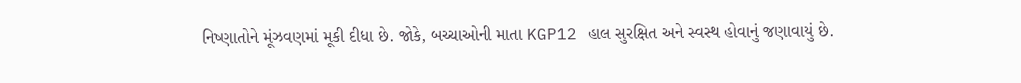નિષ્ણાતોને મૂંઝવણમાં મૂકી દીધા છે. જોકે, બચ્ચાઓની માતા KGP12 હાલ સુરક્ષિત અને સ્વસ્થ હોવાનું જણાવાયું છે.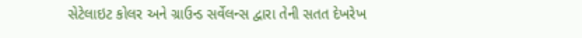સેટેલાઇટ કોલર અને ગ્રાઉન્ડ સર્વેલન્સ દ્વારા તેની સતત દેખરેખ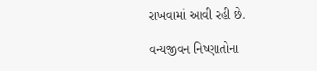રાખવામાં આવી રહી છે.

વન્યજીવન નિષ્ણાતોના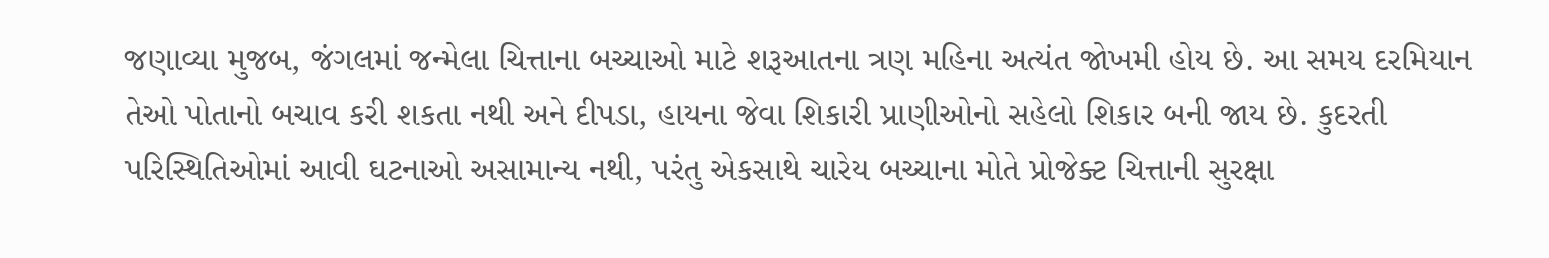જણાવ્યા મુજબ, જંગલમાં જન્મેલા ચિત્તાના બચ્ચાઓ માટે શરૂઆતના ત્રણ મહિના અત્યંત જોખમી હોય છે. આ સમય દરમિયાન તેઓ પોતાનો બચાવ કરી શકતા નથી અને દીપડા, હાયના જેવા શિકારી પ્રાણીઓનો સહેલો શિકાર બની જાય છે. કુદરતી પરિસ્થિતિઓમાં આવી ઘટનાઓ અસામાન્ય નથી, પરંતુ એકસાથે ચારેય બચ્ચાના મોતે પ્રોજેક્ટ ચિત્તાની સુરક્ષા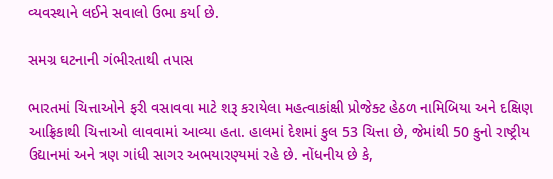વ્યવસ્થાને લઈને સવાલો ઉભા કર્યા છે.

સમગ્ર ઘટનાની ગંભીરતાથી તપાસ

ભારતમાં ચિત્તાઓને ફરી વસાવવા માટે શરૂ કરાયેલા મહત્વાકાંક્ષી પ્રોજેક્ટ હેઠળ નામિબિયા અને દક્ષિણ આફ્રિકાથી ચિત્તાઓ લાવવામાં આવ્યા હતા. હાલમાં દેશમાં કુલ 53 ચિત્તા છે, જેમાંથી 50 કુનો રાષ્ટ્રીય ઉદ્યાનમાં અને ત્રણ ગાંધી સાગર અભયારણ્યમાં રહે છે. નોંધનીય છે કે,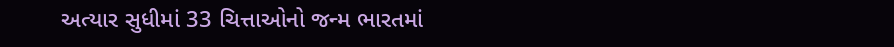અત્યાર સુધીમાં 33 ચિત્તાઓનો જન્મ ભારતમાં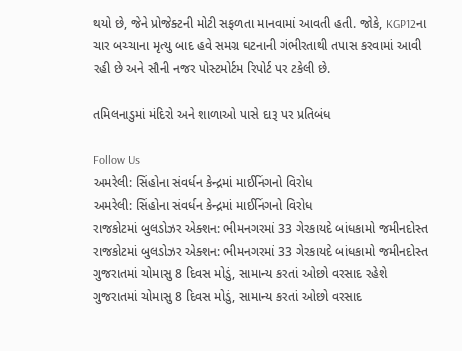થયો છે, જેને પ્રોજેક્ટની મોટી સફળતા માનવામાં આવતી હતી. જોકે, KGP12ના ચાર બચ્ચાના મૃત્યુ બાદ હવે સમગ્ર ઘટનાની ગંભીરતાથી તપાસ કરવામાં આવી રહી છે અને સૌની નજર પોસ્ટમોર્ટમ રિપોર્ટ પર ટકેલી છે.

તમિલનાડુમાં મંદિરો અને શાળાઓ પાસે દારૂ પર પ્રતિબંધ

Follow Us
અમરેલી: સિંહોના સંવર્ધન કેન્દ્રમાં માઈનિંગનો વિરોધ
અમરેલી: સિંહોના સંવર્ધન કેન્દ્રમાં માઈનિંગનો વિરોધ
રાજકોટમાં બુલડોઝર એક્શન: ભીમનગરમાં 33 ગેરકાયદે બાંધકામો જમીનદોસ્ત
રાજકોટમાં બુલડોઝર એક્શન: ભીમનગરમાં 33 ગેરકાયદે બાંધકામો જમીનદોસ્ત
ગુજરાતમાં ચોમાસુ 8 દિવસ મોડું, સામાન્ય કરતાં ઓછો વરસાદ રહેશે
ગુજરાતમાં ચોમાસુ 8 દિવસ મોડું, સામાન્ય કરતાં ઓછો વરસાદ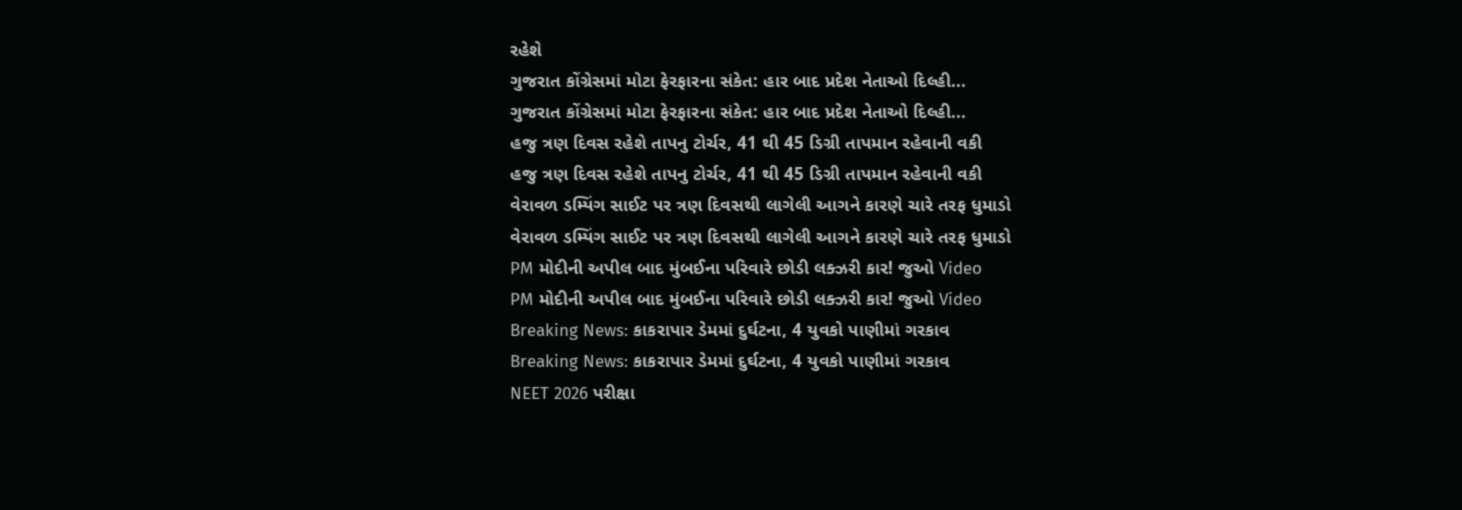રહેશે
ગુજરાત કોંગ્રેસમાં મોટા ફેરફારના સંકેત: હાર બાદ પ્રદેશ નેતાઓ દિલ્હી...
ગુજરાત કોંગ્રેસમાં મોટા ફેરફારના સંકેત: હાર બાદ પ્રદેશ નેતાઓ દિલ્હી...
હજુ ત્રણ દિવસ રહેશે તાપનુ ટોર્ચર, 41 થી 45 ડિગ્રી તાપમાન રહેવાની વકી
હજુ ત્રણ દિવસ રહેશે તાપનુ ટોર્ચર, 41 થી 45 ડિગ્રી તાપમાન રહેવાની વકી
વેરાવળ ડમ્પિંગ સાઈટ પર ત્રણ દિવસથી લાગેલી આગને કારણે ચારે તરફ ધુમાડો
વેરાવળ ડમ્પિંગ સાઈટ પર ત્રણ દિવસથી લાગેલી આગને કારણે ચારે તરફ ધુમાડો
PM મોદીની અપીલ બાદ મુંબઈના પરિવારે છોડી લક્ઝરી કાર! જુઓ Video
PM મોદીની અપીલ બાદ મુંબઈના પરિવારે છોડી લક્ઝરી કાર! જુઓ Video
Breaking News: કાકરાપાર ડેમમાં દુર્ઘટના, 4 યુવકો પાણીમાં ગરકાવ
Breaking News: કાકરાપાર ડેમમાં દુર્ઘટના, 4 યુવકો પાણીમાં ગરકાવ
NEET 2026 પરીક્ષા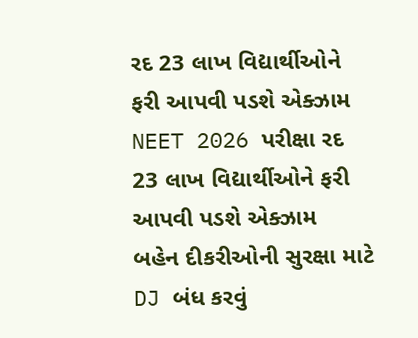રદ 23 લાખ વિદ્યાર્થીઓને ફરી આપવી પડશે એક્ઝામ
NEET 2026 પરીક્ષા રદ 23 લાખ વિદ્યાર્થીઓને ફરી આપવી પડશે એક્ઝામ
બહેન દીકરીઓની સુરક્ષા માટે DJ બંધ કરવું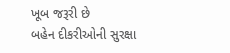ખૂબ જરૂરી છે
બહેન દીકરીઓની સુરક્ષા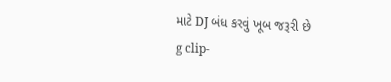માટે DJ બંધ કરવું ખૂબ જરૂરી છે
g clip-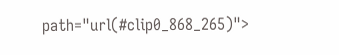path="url(#clip0_868_265)">